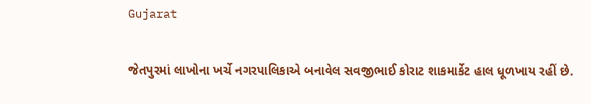Gujarat

જેતપુરમાં લાખોના ખર્ચે નગરપાલિકાએ બનાવેલ સવજીભાઈ કોરાટ શાકમાર્કેટ હાલ ધૂળખાય રહીં છે.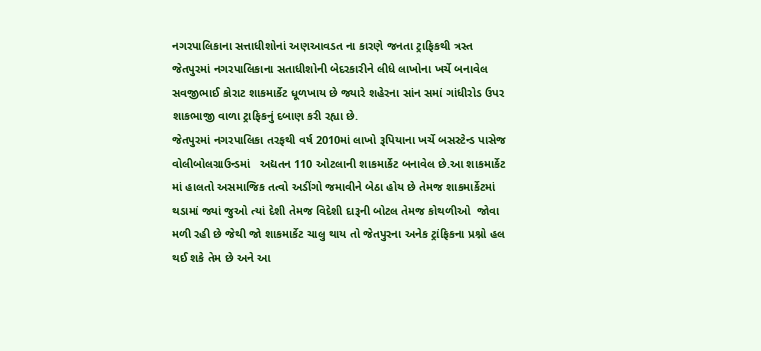નગરપાલિકાના સત્તાધીશોનાં અણઆવડત ના કારણે જનતા ટ્રાફિકથી ત્રસ્ત
જેતપુરમાં નગરપાલિકાના સતાધીશોની બેદરકારીને લીધે લાખોના ખર્ચે બનાવેલ સવજીભાઈ કોરાટ શાકમાર્કેટ ધૂળખાય છે જ્યારે શહેરના સાંન સમાં ગાંધીરોડ ઉપર શાકભાજી વાળા ટ્રાફિકનું દબાણ કરી રહ્યા છે.
જેતપુરમાં નગરપાલિકા તરફથી વર્ષ 2010માં લાખો રૂપિયાના ખર્ચે બસસ્ટેન્ડ પાસેજ વોલીબોલગ્રાઉન્ડમાં   અદ્યતન 110 ઓટલાની શાકમાર્કેટ બનાવેલ છે.આ શાકમાર્કેટ માં હાલતો અસમાજિક તત્વો અડીંગો જમાવીને બેઠા હોય છે તેમજ શાકમાર્કેટમાં થડામાં જ્યાં જુઓ ત્યાં દેશી તેમજ વિદેશી દારૂની બોટલ તેમજ કોથળીઓ  જોવા મળી રહી છે જેથી જો શાકમાર્કેટ ચાલુ થાય તો જેતપુરના અનેક ટ્રાંફિકના પ્રશ્નો હલ થઈ શકે તેમ છે અને આ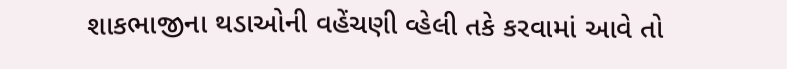શાકભાજીના થડાઓની વહેંચણી વ્હેલી તકે કરવામાં આવે તો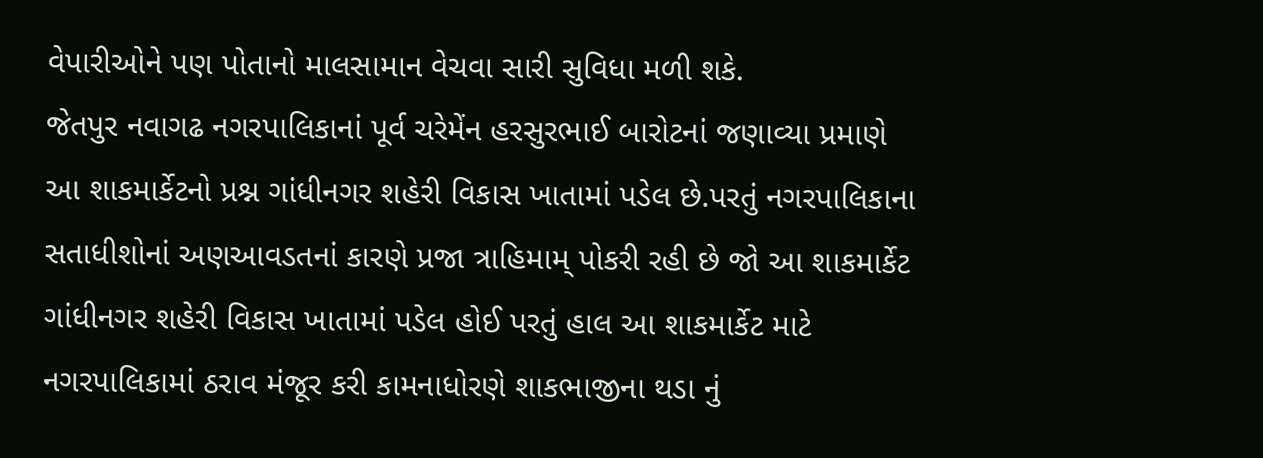વેપારીઓને પણ પોતાનો માલસામાન વેચવા સારી સુવિધા મળી શકે.
જેતપુર નવાગઢ નગરપાલિકાનાં પૂર્વ ચરેમેંન હરસુરભાઈ બારોટનાં જણાવ્યા પ્રમાણે આ શાકમાર્કેટનો પ્રશ્ન ગાંધીનગર શહેરી વિકાસ ખાતામાં પડેલ છે.પરતું નગરપાલિકાના સતાધીશોનાં અણઆવડતનાં કારણે પ્રજા ત્રાહિમામ્ પોકરી રહી છે જો આ શાકમાર્કેટ  ગાંધીનગર શહેરી વિકાસ ખાતામાં પડેલ હોઈ પરતું હાલ આ શાકમાર્કેટ માટે નગરપાલિકામાં ઠરાવ મંજૂર કરી કામનાધોરણે શાકભાજીના થડા નું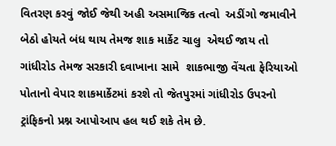વિતરણ કરવું જોઈ જેથી અહી અસમાજિક તત્વો  અડીંગો જમાવીને બેઠો હોયતે બંધ થાય તેમજ શાક માર્કેટ ચાલુ  એથઈ જાય તો ગાંધીરોડ તેમજ સરકારી દવાખાના સામે  શાકભાજી વેંચતા ફેરિયાઓ પોતાનો વેપાર શાકમાર્કેટમાં કરશે તો જેતપુરમાં ગાંધીરોડ ઉપરનો ટ્રાંફિકનો પ્રશ્ન આપોઆપ હલ થઈ શકે તેમ છે.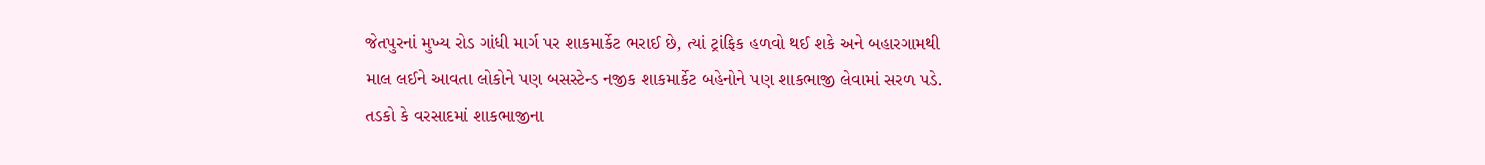જેતપુરનાં મુખ્ય રોડ ગાંધી માર્ગ પર શાકમાર્કેટ ભરાઈ છે, ત્યાં ટ્રાંફિક હળવો થઈ શકે અને બહારગામથી માલ લઈને આવતા લોકોને પણ બસસ્ટેન્ડ નજીક શાકમાર્કેટ બહેનોને પણ શાકભાજી લેવામાં સરળ પડે. તડકો કે વરસાદમાં શાકભાજીના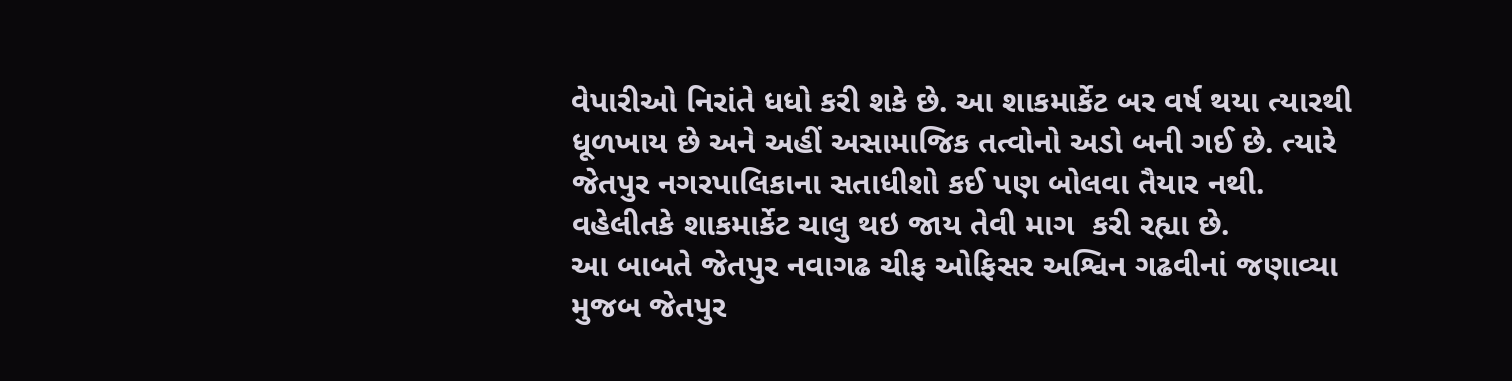વેપારીઓ નિરાંતે ધધો કરી શકે છે. આ શાકમાર્કેટ બર વર્ષ થયા ત્યારથી ધૂળખાય છે અને અહીં અસામાજિક તત્વોનો અડો બની ગઈ છે. ત્યારે જેતપુર નગરપાલિકાના સતાધીશો કઈ પણ બોલવા તૈયાર નથી. વહેલીતકે શાકમાર્કેટ ચાલુ થઇ જાય તેવી માગ  કરી રહ્યા છે.
આ બાબતે જેતપુર નવાગઢ ચીફ ઓફિસર અશ્વિન ગઢવીનાં જણાવ્યા મુજબ જેતપુર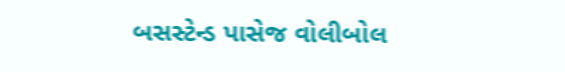બસસ્ટેન્ડ પાસેજ વોલીબોલ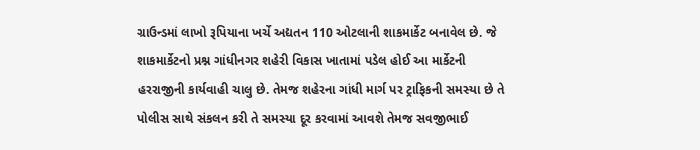ગ્રાઉન્ડમાં લાખો રૂપિયાના ખર્ચે અદ્યતન 110 ઓટલાની શાકમાર્કેટ બનાવેલ છે. જે  શાકમાર્કેટનો પ્રશ્ન ગાંધીનગર શહેરી વિકાસ ખાતામાં પડેલ હોઈ આ માર્કેટની હરરાજીની કાર્યવાહી ચાલુ છે. તેમજ શહેરના ગાંધી માર્ગ પર ટ્રાફિકની સમસ્યા છે તે પોલીસ સાથે સંકલન કરી તે સમસ્યા દૂર કરવામાં આવશે તેમજ સવજીભાઈ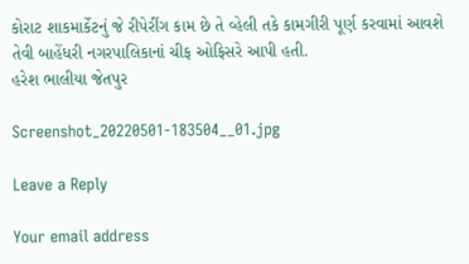કોરાટ શાકમાર્કેટનું જે રીપેરીંગ કામ છે તે વ્હેલી તકે કામગીરી પૂર્ણ કરવામાં આવશે તેવી બાહેંધરી નગરપાલિકાનાં ચીફ ઓફિસરે આપી હતી.
હરેશ ભાલીયા જેતપુર

Screenshot_20220501-183504__01.jpg

Leave a Reply

Your email address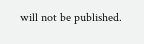will not be published.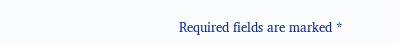Required fields are marked *